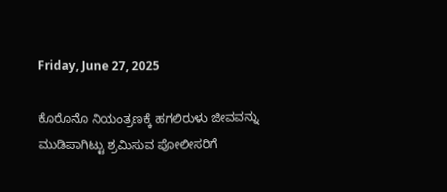Friday, June 27, 2025

ಕೊರೊನೊ ನಿಯಂತ್ರಣಕ್ಕೆ ಹಗಲಿರುಳು ಜೀವವನ್ನು ಮುಡಿಪಾಗಿಟ್ಟು ಶ್ರಮಿಸುವ ಪೋಲೀಸರಿಗೆ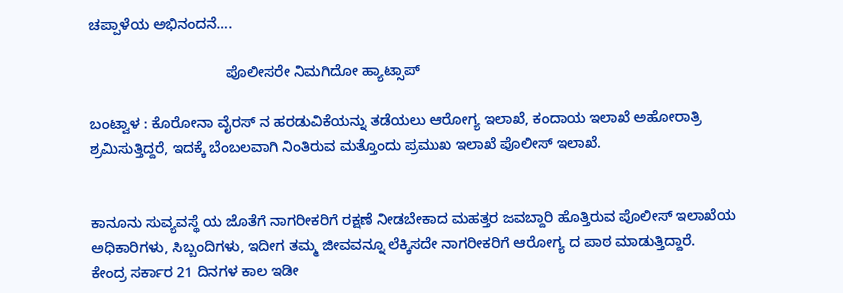ಚಪ್ಪಾಳೆಯ ಅಭಿನಂದನೆ….

                                  ಪೊಲೀಸರೇ ನಿಮಗಿದೋ ಹ್ಯಾಟ್ಸಾಪ್

ಬಂಟ್ವಾಳ : ಕೊರೋನಾ ವೈರಸ್ ನ ಹರಡುವಿಕೆಯನ್ನು ತಡೆಯಲು ಆರೋಗ್ಯ ಇಲಾಖೆ, ಕಂದಾಯ ಇಲಾಖೆ ಅಹೋರಾತ್ರಿ ಶ್ರಮಿಸುತ್ತಿದ್ದರೆ, ಇದಕ್ಕೆ ಬೆಂಬಲವಾಗಿ ನಿಂತಿರುವ ಮತ್ತೊಂದು ಪ್ರಮುಖ ಇಲಾಖೆ ಪೊಲೀಸ್ ಇಲಾಖೆ.


ಕಾನೂನು ಸುವ್ಯವಸ್ಥೆ ಯ ಜೊತೆಗೆ ನಾಗರೀಕರಿಗೆ ರಕ್ಷಣೆ ನೀಡಬೇಕಾದ ಮಹತ್ತರ ಜವಬ್ದಾರಿ ಹೊತ್ತಿರುವ ಪೊಲೀಸ್ ಇಲಾಖೆಯ ಅಧಿಕಾರಿಗಳು, ಸಿಬ್ಬಂದಿಗಳು, ಇದೀಗ ತಮ್ಮ ಜೀವವನ್ನೂ ಲೆಕ್ಕಿಸದೇ ನಾಗರೀಕರಿಗೆ ಆರೋಗ್ಯ ದ ಪಾಠ ಮಾಡುತ್ತಿದ್ದಾರೆ.
ಕೇಂದ್ರ ಸರ್ಕಾರ 21 ದಿನಗಳ ಕಾಲ ಇಡೀ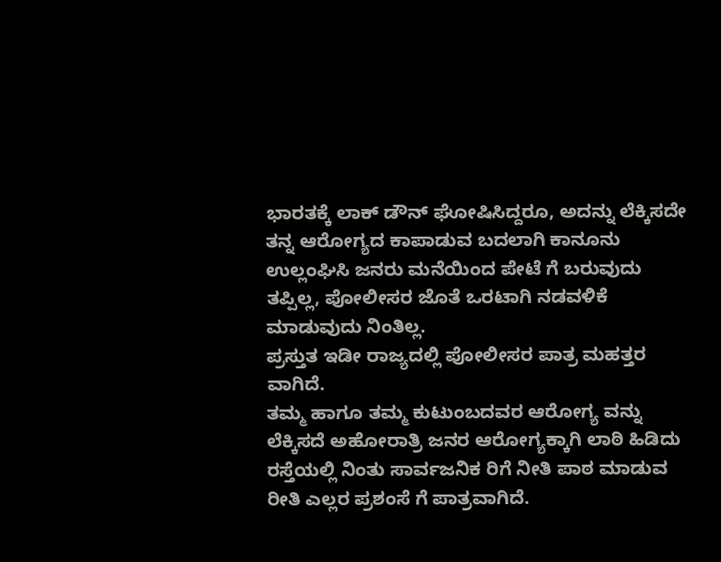ಭಾರತಕ್ಕೆ ಲಾಕ್ ಡೌನ್ ಘೋಷಿಸಿದ್ದರೂ, ಅದನ್ನು ಲೆಕ್ಕಿಸದೇ ತನ್ನ ಆರೋಗ್ಯದ ಕಾಪಾಡುವ ಬದಲಾಗಿ ಕಾನೂನು ಉಲ್ಲಂಘಿಸಿ ಜನರು ಮನೆಯಿಂದ ಪೇಟೆ ಗೆ ಬರುವುದು ತಪ್ಪಿಲ್ಲ, ಪೋಲೀಸರ ಜೊತೆ ಒರಟಾಗಿ ನಡವಳಿಕೆ ಮಾಡುವುದು ನಿಂತಿಲ್ಲ.
ಪ್ರಸ್ತುತ ಇಡೀ ರಾಜ್ಯದಲ್ಲಿ ಪೋಲೀಸರ ಪಾತ್ರ ಮಹತ್ತರ ವಾಗಿದೆ.
ತಮ್ಮ ಹಾಗೂ ತಮ್ಮ ಕುಟುಂಬದವರ ಆರೋಗ್ಯ ವನ್ನು ಲೆಕ್ಕಿಸದೆ ಅಹೋರಾತ್ರಿ ಜನರ ಆರೋಗ್ಯಕ್ಕಾಗಿ ಲಾಠಿ ಹಿಡಿದು ರಸ್ತೆಯಲ್ಲಿ ನಿಂತು ಸಾರ್ವಜನಿಕ ರಿಗೆ ನೀತಿ ಪಾಠ ಮಾಡುವ ರೀತಿ ಎಲ್ಲರ ಪ್ರಶಂಸೆ ಗೆ ಪಾತ್ರವಾಗಿದೆ.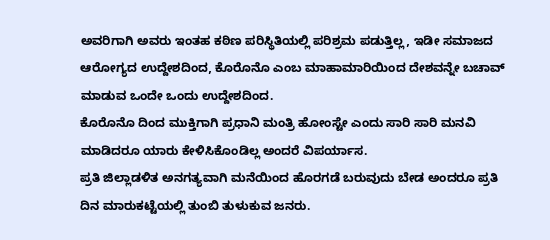ಅವರಿಗಾಗಿ ಅವರು ಇಂತಹ ಕಠಿಣ ಪರಿಸ್ಥಿತಿಯಲ್ಲಿ ಪರಿಶ್ರಮ ಪಡುತ್ತಿಲ್ಲ, ಇಡೀ ಸಮಾಜದ ಆರೋಗ್ಯದ ಉದ್ದೇಶದಿಂದ, ಕೊರೊನೊ ಎಂಬ ಮಾಹಾಮಾರಿಯಿಂದ ದೇಶವನ್ನೇ ಬಚಾವ್ ಮಾಡುವ ಒಂದೇ ಒಂದು‌ ಉದ್ದೇಶದಿಂದ.
ಕೊರೊನೊ ದಿಂದ ಮುಕ್ತಿಗಾಗಿ ಪ್ರಧಾನಿ ಮಂತ್ರಿ ಹೋಂಸ್ಟೇ ಎಂದು ಸಾರಿ ಸಾರಿ ಮನವಿ ಮಾಡಿದರೂ ಯಾರು ಕೇಳಿಸಿಕೊಂಡಿಲ್ಲ ಅಂದರೆ ವಿಪರ್ಯಾಸ.
ಪ್ರತಿ ಜಿಲ್ಲಾಡಳಿತ ಅನಗತ್ಯವಾಗಿ ಮನೆಯಿಂದ ಹೊರಗಡೆ ಬರುವುದು ಬೇಡ ಅಂದರೂ ಪ್ರತಿ ದಿನ ಮಾರುಕಟ್ಟೆಯಲ್ಲಿ ತುಂಬಿ ತುಳುಕುವ ಜನರು.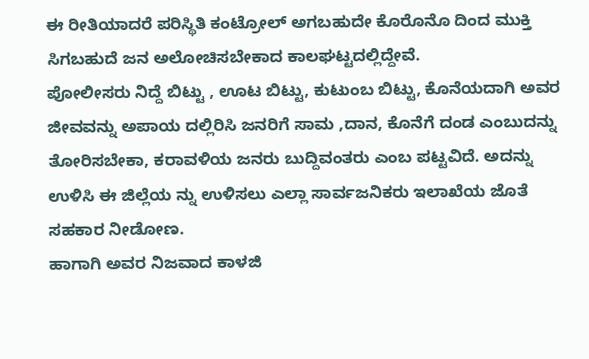ಈ ರೀತಿಯಾದರೆ ಪರಿಸ್ಥಿತಿ ಕಂಟ್ರೋಲ್ ಅಗಬಹುದೇ ಕೊರೊನೊ ದಿಂದ ಮುಕ್ತಿ ಸಿಗಬಹುದೆ ಜನ ಅಲೋಚಿಸಬೇಕಾದ ಕಾಲಘಟ್ಟದಲ್ಲಿದ್ದೇವೆ.
ಪೋಲೀಸರು ನಿದ್ದೆ ಬಿಟ್ಟು , ಊಟ ಬಿಟ್ಟು, ಕುಟುಂಬ ಬಿಟ್ಟು, ಕೊನೆಯದಾಗಿ ಅವರ ಜೀವವನ್ನು ಅಪಾಯ ದಲ್ಲಿರಿಸಿ ಜನರಿಗೆ ಸಾಮ ,ದಾನ, ಕೊನೆಗೆ ದಂಡ ಎಂಬುದನ್ನು ತೋರಿಸಬೇಕಾ, ಕರಾವಳಿಯ ಜನರು ಬುದ್ದಿವಂತರು ಎಂಬ ಪಟ್ಟವಿದೆ. ಅದನ್ನು ಉಳಿಸಿ ಈ ಜಿಲ್ಲೆಯ ನ್ನು ಉಳಿಸಲು ಎಲ್ಲಾ ಸಾರ್ವಜನಿಕರು ಇಲಾಖೆಯ ಜೊತೆ ಸಹಕಾರ ನೀಡೋಣ.
ಹಾಗಾಗಿ ಅವರ ನಿಜವಾದ ಕಾಳಜಿ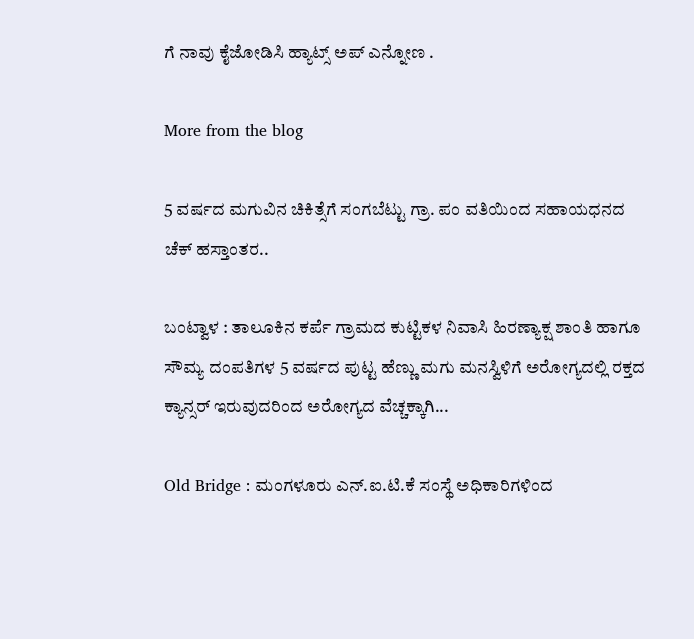ಗೆ ನಾವು ಕೈಜೋಡಿಸಿ ಹ್ಯಾಟ್ಸ್ ಅಪ್ ಎನ್ನೋಣ .

More from the blog

5 ವರ್ಷದ ಮಗುವಿನ ಚಿಕಿತ್ಸೆಗೆ ಸಂಗಬೆಟ್ಟು ಗ್ರಾ. ಪಂ ವತಿಯಿಂದ ಸಹಾಯಧನದ ಚೆಕ್ ಹಸ್ತಾಂತರ..

ಬಂಟ್ವಾಳ : ತಾಲೂಕಿನ ಕರ್ಪೆ ಗ್ರಾಮದ ಕುಟ್ಟಿಕಳ ನಿವಾಸಿ ಹಿರಣ್ಯಾಕ್ಷ ಶಾಂತಿ ಹಾಗೂ ಸೌಮ್ಯ ದಂಪತಿಗಳ 5 ವರ್ಷದ ಪುಟ್ಟ ಹೆಣ್ಣು ಮಗು ಮನಸ್ವಿಳಿಗೆ ಅರೋಗ್ಯದಲ್ಲಿ ರಕ್ತದ ಕ್ಯಾನ್ಸರ್ ಇರುವುದರಿಂದ ಅರೋಗ್ಯದ ವೆಚ್ಚಕ್ಕಾಗಿ...

Old Bridge : ಮಂಗಳೂರು ಎನ್.ಐ.ಟಿ.ಕೆ ಸಂಸ್ಥೆ ಅಧಿಕಾರಿಗಳಿಂದ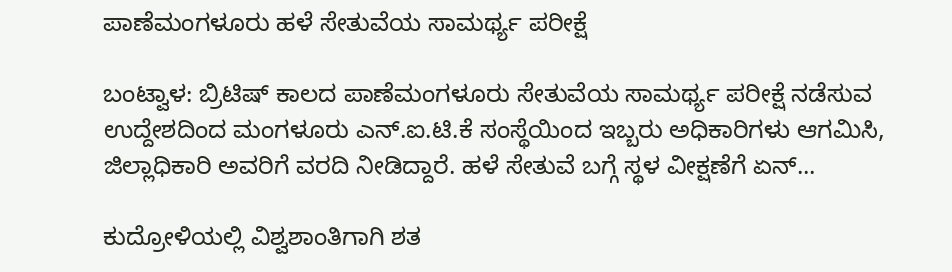ಪಾಣೆಮಂಗಳೂರು ಹಳೆ ಸೇತುವೆಯ ಸಾಮರ್ಥ್ಯ ಪರೀಕ್ಷೆ

ಬಂಟ್ವಾಳ: ಬ್ರಿಟಿಷ್ ಕಾಲದ ಪಾಣೆಮಂಗಳೂರು ಸೇತುವೆಯ ಸಾಮರ್ಥ್ಯ ಪರೀಕ್ಷೆ ನಡೆಸುವ ಉದ್ದೇಶದಿಂದ ಮಂಗಳೂರು ಎನ್.ಐ.ಟಿ.ಕೆ ಸಂಸ್ಥೆಯಿಂದ ಇಬ್ಬರು ಅಧಿಕಾರಿಗಳು ಆಗಮಿಸಿ, ಜಿಲ್ಲಾಧಿಕಾರಿ ಅವರಿಗೆ ವರದಿ ನೀಡಿದ್ದಾರೆ. ಹಳೆ ಸೇತುವೆ ಬಗ್ಗೆ ಸ್ಥಳ ವೀಕ್ಷಣೆಗೆ ಏನ್...

ಕುದ್ರೋಳಿಯಲ್ಲಿ ವಿಶ್ವಶಾಂತಿಗಾಗಿ ಶತ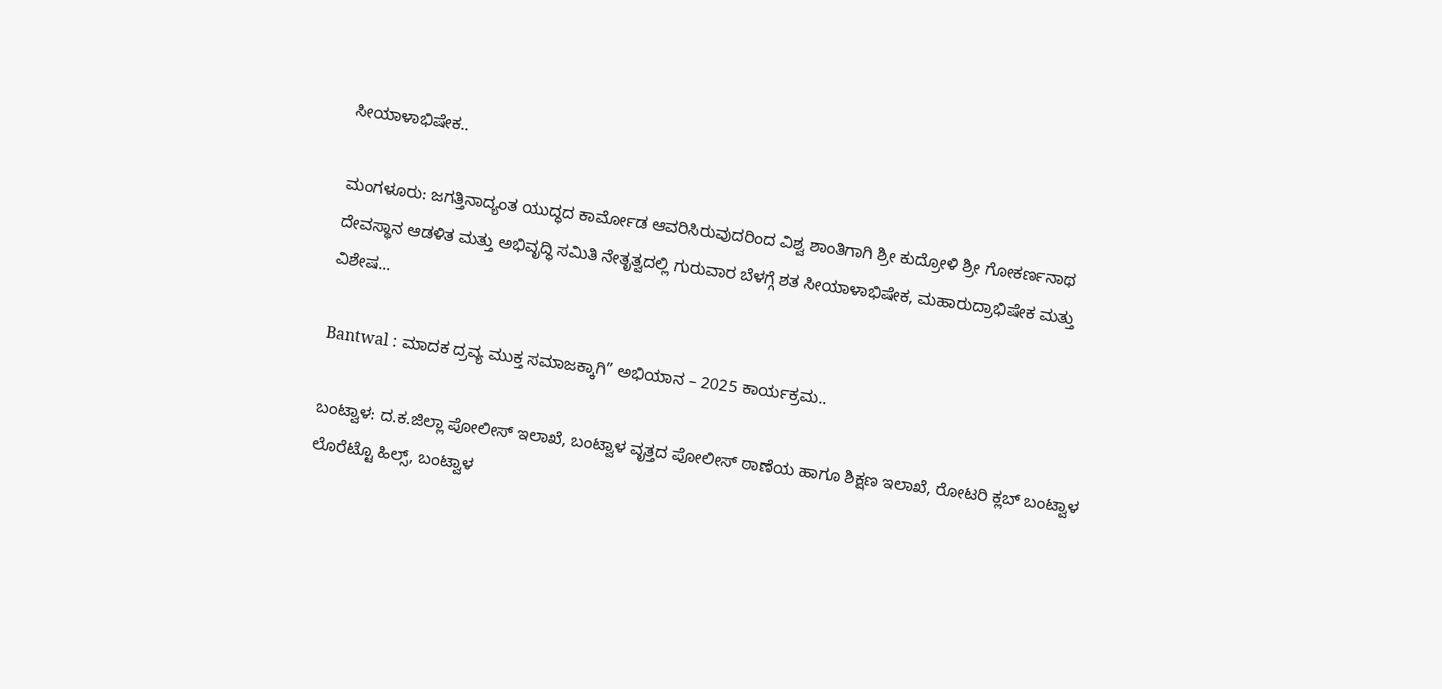ಸೀಯಾಳಾಭಿಷೇಕ..

ಮಂಗಳೂರು: ಜಗತ್ತಿನಾದ್ಯಂತ ಯುದ್ಧದ ಕಾರ್ಮೋಡ ಆವರಿಸಿರುವುದರಿಂದ ವಿಶ್ವ ಶಾಂತಿಗಾಗಿ ಶ್ರೀ ಕುದ್ರೋಳಿ ಶ್ರೀ ಗೋಕರ್ಣನಾಥ ದೇವಸ್ಥಾನ ಆಡಳಿತ ಮತ್ತು ಅಭಿವೃದ್ಧಿ ಸಮಿತಿ ನೇತೃತ್ವದಲ್ಲಿ ಗುರುವಾರ ಬೆಳಗ್ಗೆ ಶತ ಸೀಯಾಳಾಭಿಷೇಕ, ಮಹಾರುದ್ರಾಭಿಷೇಕ ಮತ್ತು ವಿಶೇಷ...

Bantwal : ಮಾದಕ ದ್ರವ್ಯ ಮುಕ್ತ ಸಮಾಜಕ್ಕಾಗಿ” ಅಭಿಯಾನ – 2025 ಕಾರ್ಯಕ್ರಮ..

ಬಂಟ್ವಾಳ: ದ.ಕ.ಜಿಲ್ಲಾ ಪೋಲೀಸ್ ಇಲಾಖೆ, ಬಂಟ್ವಾಳ ವೃತ್ತದ ಪೋಲೀಸ್ ಠಾಣೆಯ ಹಾಗೂ ಶಿಕ್ಷಣ ಇಲಾಖೆ, ರೋಟರಿ ಕ್ಲಬ್ ಬಂಟ್ವಾಳ ಲೊರೆಟ್ಟೊ ಹಿಲ್ಸ್, ಬಂಟ್ವಾಳ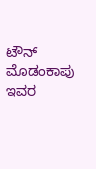ಟೌನ್ ಮೊಡಂಕಾಪು ಇವರ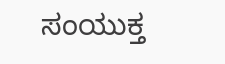ಸಂಯುಕ್ತ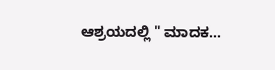ಆಶ್ರಯದಲ್ಲಿ " ಮಾದಕ...